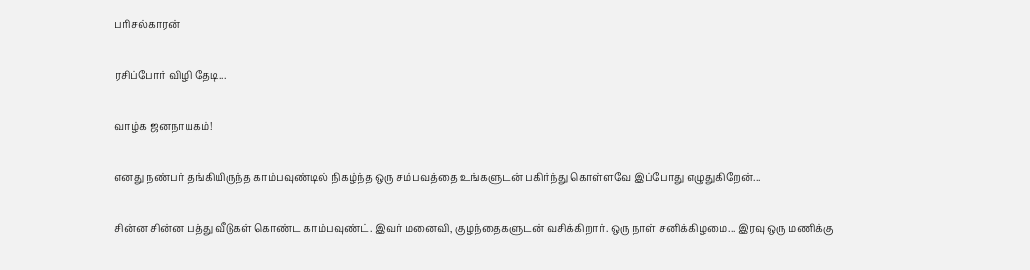பரிசல்காரன்

ரசிப்போர் விழி தேடி...

வாழ்க ஜனநாயகம்!

எனது நண்பர் தங்கியிருந்த காம்பவுண்டில் நிகழ்ந்த ஒரு சம்பவத்தை உங்களுடன் பகிர்ந்து கொள்ளவே இப்போது எழுதுகிறேன்...

சின்ன சின்ன பத்து வீடுகள் கொண்ட காம்பவுண்ட். இவர் மனைவி, குழந்தைகளுடன் வசிக்கிறார். ஒரு நாள் சனிக்கிழமை... இரவு ஒரு மணிக்கு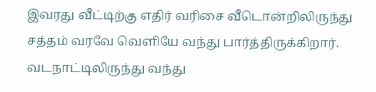இவரது வீட்டிற்கு எதிர் வரிசை வீடொன்றிலிருந்து சத்தம் வரவே வெளியே வந்து பார்த்திருக்கிறார். வடநாட்டிலிருந்து வந்து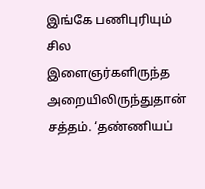இங்கே பணிபுரியும் சில இளைஞர்களிருந்த அறையிலிருந்துதான் சத்தம். ‘தண்ணியப்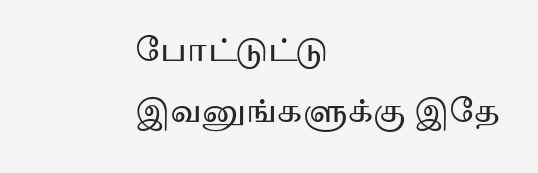போட்டுட்டு இவனுங்களுக்கு இதே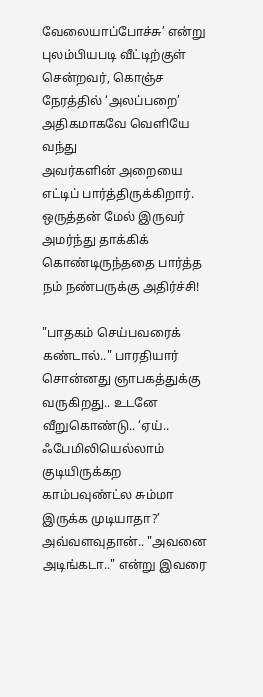வேலையாப்போச்சு’ என்று புலம்பியபடி வீட்டிற்குள் சென்றவர், கொஞ்ச நேரத்தில் ‘அலப்பறை’ அதிகமாகவே வெளியே வந்து
அவர்களின் அறையை எட்டிப் பார்த்திருக்கிறார். ஒருத்தன் மேல் இருவர் அமர்ந்து தாக்கிக் கொண்டிருந்ததை பார்த்த நம் நண்பருக்கு அதிர்ச்சி!

"பாதகம் செய்பவரைக் கண்டால்.." பாரதியார் சொன்னது ஞாபகத்துக்கு வருகிறது.. உடனே வீறுகொண்டு.. ‘ஏய்.. ஃபேமிலியெல்லாம் குடியிருக்கற காம்பவுண்ட்ல சும்மா இருக்க முடியாதா?’ அவ்வளவுதான்.. "அவனை அடிங்கடா.." என்று இவரை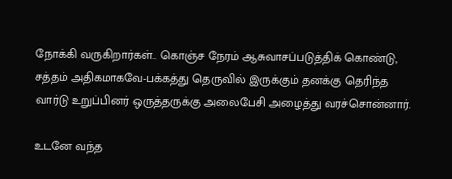நோக்கி வருகிறார்கள்.. கொஞ்ச நேரம் ஆசுவாசப்படுத்திக் கொண்டு, சத்தம் அதிகமாகவே-பக்கத்து தெருவில் இருக்கும் தனக்கு தெரிந்த வார்டு உறுப்பினர் ஒருத்தருக்கு அலைபேசி அழைத்து வரச்சொன்னார்.

உடனே வந்த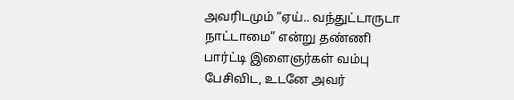அவரிடமும் “ஏய்.. வந்துட்டாருடா நாட்டாமை” என்று தண்ணி பார்ட்டி இளைஞர்கள் வம்பு பேசிவிட, உடனே அவர்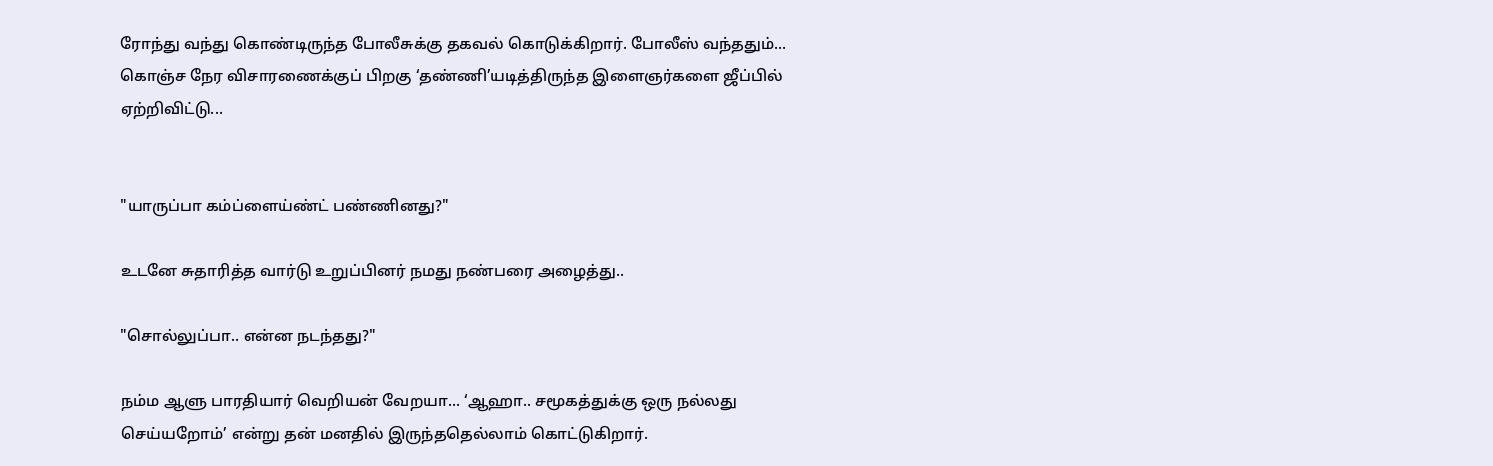ரோந்து வந்து கொண்டிருந்த போலீசுக்கு தகவல் கொடுக்கிறார். போலீஸ் வந்ததும்... கொஞ்ச நேர விசாரணைக்குப் பிறகு ‘தண்ணி’யடித்திருந்த இளைஞர்களை ஜீப்பில்
ஏற்றிவிட்டு...


"யாருப்பா கம்ப்ளைய்ண்ட் பண்ணினது?"

உடனே சுதாரித்த வார்டு உறுப்பினர் நமது நண்பரை அழைத்து..

"சொல்லுப்பா.. என்ன நடந்தது?"

நம்ம ஆளு பாரதியார் வெறியன் வேறயா... ‘ஆஹா.. சமூகத்துக்கு ஒரு நல்லது செய்யறோம்’ என்று தன் மனதில் இருந்ததெல்லாம் கொட்டுகிறார்.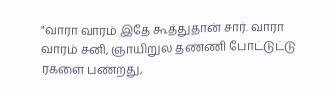"வாரா வாரம் இதே கூத்துதான் சார். வாரா வாரம் சனி, ஞாயிறுல தண்ணி போட்டுட்டு ரகளை பண்றது,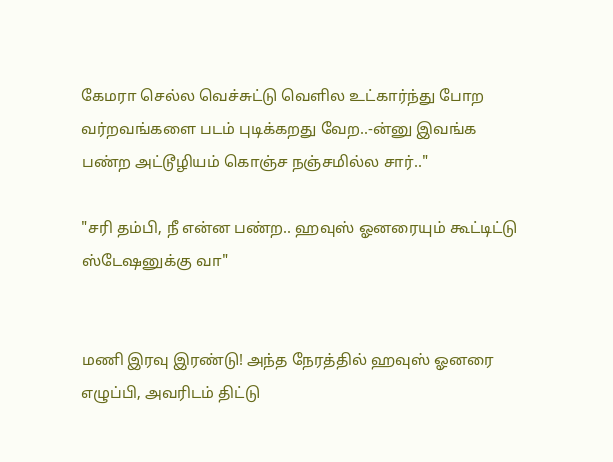கேமரா செல்ல வெச்சுட்டு வெளில உட்கார்ந்து போற வர்றவங்களை படம் புடிக்கறது வேற..-ன்னு இவங்க பண்ற அட்டூழியம் கொஞ்ச நஞ்சமில்ல சார்.."

"சரி தம்பி, நீ என்ன பண்ற.. ஹவுஸ் ஓனரையும் கூட்டிட்டு ஸ்டேஷனுக்கு வா"


மணி இரவு இரண்டு! அந்த நேரத்தில் ஹவுஸ் ஓனரை எழுப்பி, அவரிடம் திட்டு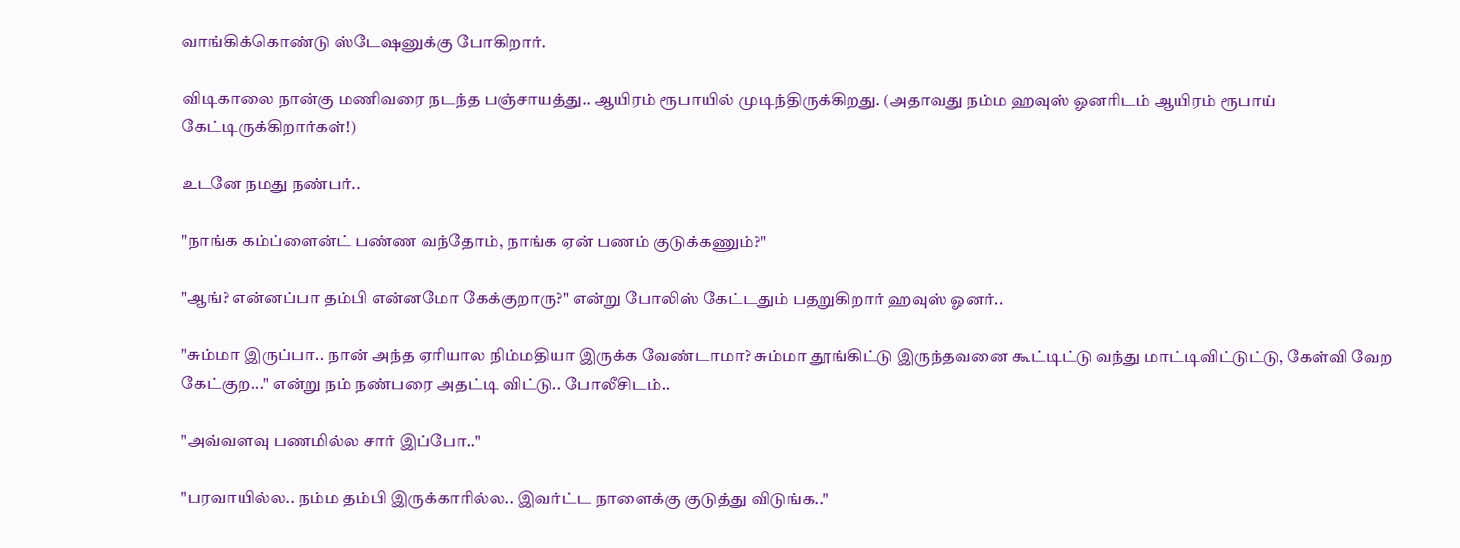வாங்கிக்கொண்டு ஸ்டேஷனுக்கு போகிறார்.

விடிகாலை நான்கு மணிவரை நடந்த பஞ்சாயத்து.. ஆயிரம் ரூபாயில் முடிந்திருக்கிறது. (அதாவது நம்ம ஹவுஸ் ஓனரிடம் ஆயிரம் ரூபாய் கேட்டிருக்கிறார்கள்!)

உடனே நமது நண்பர்..

"நாங்க கம்ப்ளைன்ட் பண்ண வந்தோம், நாங்க ஏன் பணம் குடுக்கணும்?"

"ஆங்? என்னப்பா தம்பி என்னமோ கேக்குறாரு?" என்று போலிஸ் கேட்டதும் பதறுகிறார் ஹவுஸ் ஓனர்..

"சும்மா இருப்பா.. நான் அந்த ஏரியால நிம்மதியா இருக்க வேண்டாமா? சும்மா தூங்கிட்டு இருந்தவனை கூட்டிட்டு வந்து மாட்டிவிட்டுட்டு, கேள்வி வேற கேட்குற..." என்று நம் நண்பரை அதட்டி விட்டு.. போலீசிடம்..

"அவ்வளவு பணமில்ல சார் இப்போ.."

"பரவாயில்ல.. நம்ம தம்பி இருக்காரில்ல.. இவர்ட்ட நாளைக்கு குடுத்து விடுங்க.."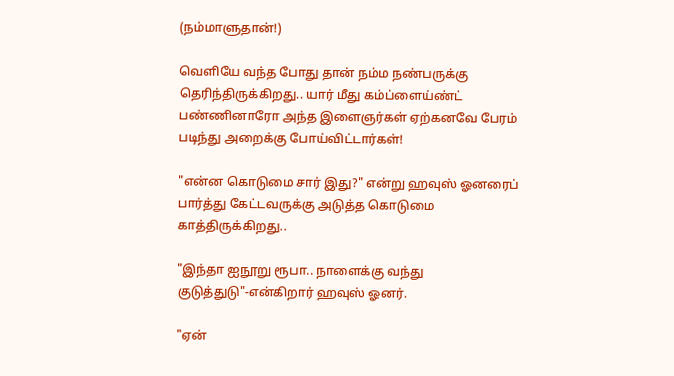(நம்மாளுதான்!)

வெளியே வந்த போது தான் நம்ம நண்பருக்கு தெரிந்திருக்கிறது.. யார் மீது கம்ப்ளைய்ண்ட் பண்ணினாரோ அந்த இளைஞர்கள் ஏற்கனவே பேரம் படிந்து அறைக்கு போய்விட்டார்கள்!

"என்ன கொடுமை சார் இது?" என்று ஹவுஸ் ஓனரைப் பார்த்து கேட்டவருக்கு அடுத்த கொடுமை காத்திருக்கிறது..

"இந்தா ஐநூறு ரூபா.. நாளைக்கு வந்து குடுத்துடு"-என்கிறார் ஹவுஸ் ஓனர்.

"ஏன்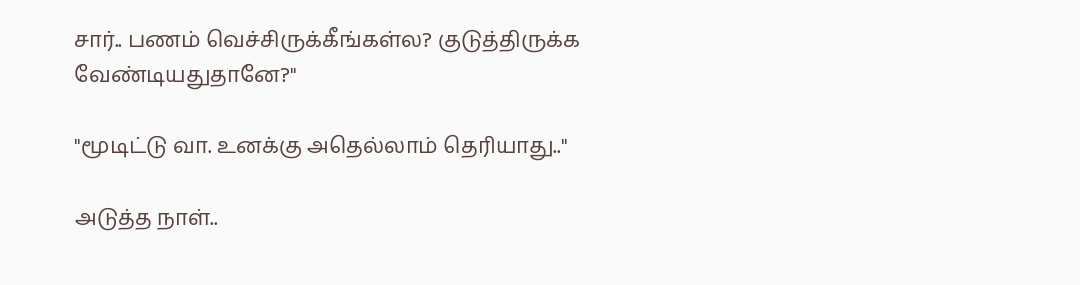சார்.. பணம் வெச்சிருக்கீங்கள்ல? குடுத்திருக்க வேண்டியதுதானே?"

"மூடிட்டு வா. உனக்கு அதெல்லாம் தெரியாது.."

அடுத்த நாள்..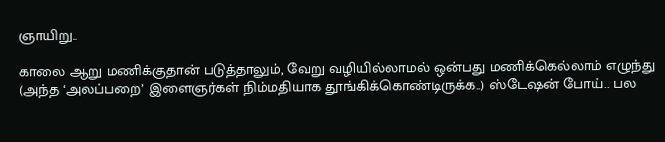ஞாயிறு..

காலை ஆறு மணிக்குதான் படுத்தாலும், வேறு வழியில்லாமல் ஒன்பது மணிக்கெல்லாம் எழுந்து (அந்த ‘அலப்பறை’ இளைஞர்கள் நிம்மதியாக தூங்கிக்கொண்டிருக்க..) ஸ்டேஷன் போய்.. பல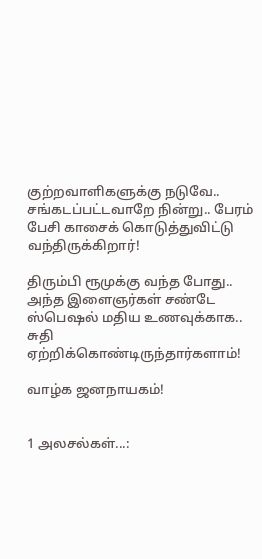குற்றவாளிகளுக்கு நடுவே.. சங்கடப்பட்டவாறே நின்று.. பேரம் பேசி காசைக் கொடுத்துவிட்டு வந்திருக்கிறார்!

திரும்பி ரூமுக்கு வந்த போது.. அந்த இளைஞர்கள் சண்டே ஸ்பெஷல் மதிய உணவுக்காக.. சுதி ஏற்றிக்கொண்டிருந்தார்களாம்!

வாழ்க ஜனநாயகம்!


1 அலசல்கள்...: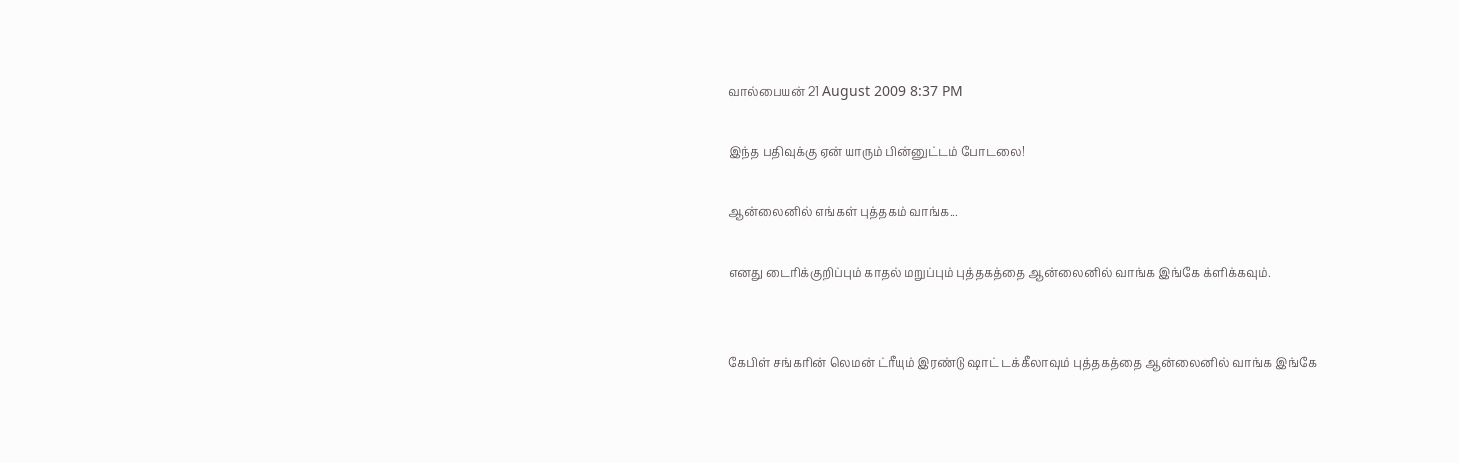வால்பையன் 21 August 2009 8:37 PM

இந்த பதிவுக்கு ஏன் யாரும் பின்னுட்டம் போடலை!

ஆன்லைனில் எங்கள் புத்தகம் வாங்க...

எனது டைரிக்குறிப்பும் காதல் மறுப்பும் புத்தகத்தை ஆன்லைனில் வாங்க இங்கே க்ளிக்கவும்.


கேபிள் சங்கரின் லெமன் ட்ரீயும் இரண்டு ஷாட் டக்கீலாவும் புத்தகத்தை ஆன்லைனில் வாங்க இங்கே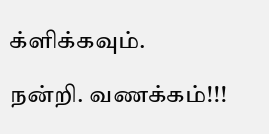க்ளிக்கவும்.

நன்றி. வணக்கம்!!!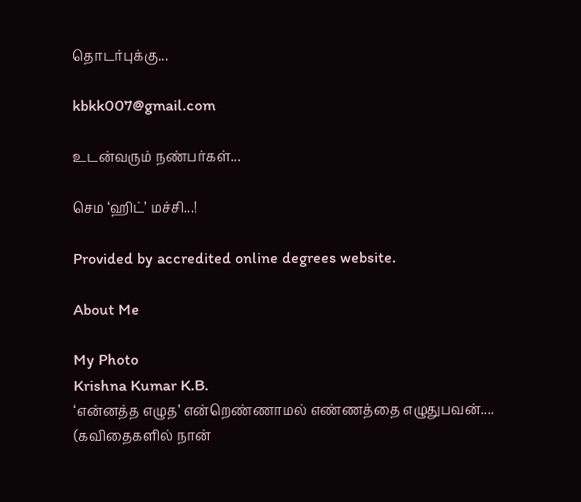தொடர்புக்கு...

kbkk007@gmail.com

உடன்வரும் நண்பர்கள்...

செம ‘ஹிட்’ மச்சி...!

Provided by accredited online degrees website.

About Me

My Photo
Krishna Kumar K.B.
‘என்னத்த எழுத’ என்றெண்ணாமல் எண்ணத்தை எழுதுபவன்.... (கவிதைகளில் நான்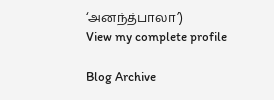‘அனந்த்பாலா’)
View my complete profile

Blog Archive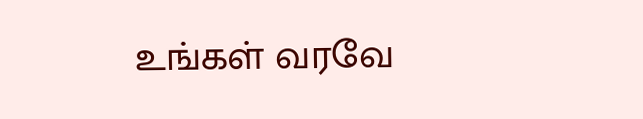உங்கள் வரவே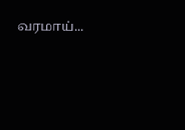வரமாய்...